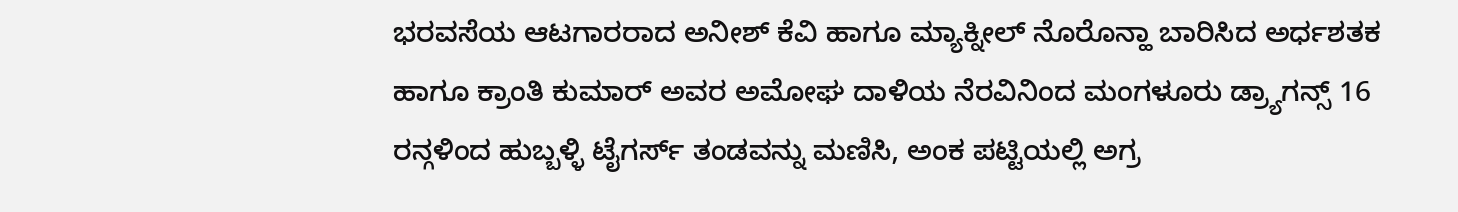ಭರವಸೆಯ ಆಟಗಾರರಾದ ಅನೀಶ್ ಕೆವಿ ಹಾಗೂ ಮ್ಯಾಕ್ನೀಲ್ ನೊರೊನ್ಹಾ ಬಾರಿಸಿದ ಅರ್ಧಶತಕ ಹಾಗೂ ಕ್ರಾಂತಿ ಕುಮಾರ್ ಅವರ ಅಮೋಘ ದಾಳಿಯ ನೆರವಿನಿಂದ ಮಂಗಳೂರು ಡ್ರ್ಯಾಗನ್ಸ್ 16 ರನ್ಗಳಿಂದ ಹುಬ್ಬಳ್ಳಿ ಟೈಗರ್ಸ್ ತಂಡವನ್ನು ಮಣಿಸಿ, ಅಂಕ ಪಟ್ಟಿಯಲ್ಲಿ ಅಗ್ರ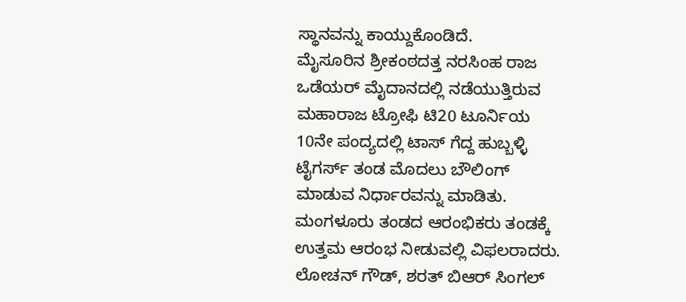ಸ್ಥಾನವನ್ನು ಕಾಯ್ದುಕೊಂಡಿದೆ.
ಮೈಸೂರಿನ ಶ್ರೀಕಂಠದತ್ತ ನರಸಿಂಹ ರಾಜ ಒಡೆಯರ್ ಮೈದಾನದಲ್ಲಿ ನಡೆಯುತ್ತಿರುವ ಮಹಾರಾಜ ಟ್ರೋಫಿ ಟಿ20 ಟೂರ್ನಿಯ 10ನೇ ಪಂದ್ಯದಲ್ಲಿ ಟಾಸ್ ಗೆದ್ದ ಹುಬ್ಬಳ್ಳಿ ಟೈಗರ್ಸ್ ತಂಡ ಮೊದಲು ಬೌಲಿಂಗ್ ಮಾಡುವ ನಿರ್ಧಾರವನ್ನು ಮಾಡಿತು. ಮಂಗಳೂರು ತಂಡದ ಆರಂಭಿಕರು ತಂಡಕ್ಕೆ ಉತ್ತಮ ಆರಂಭ ನೀಡುವಲ್ಲಿ ವಿಫಲರಾದರು. ಲೋಚನ್ ಗೌಡ್, ಶರತ್ ಬಿಆರ್ ಸಿಂಗಲ್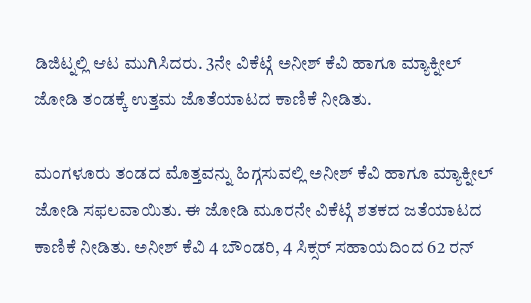ಡಿಜಿಟ್ನಲ್ಲಿ ಆಟ ಮುಗಿಸಿದರು. 3ನೇ ವಿಕೆಟ್ಗೆ ಅನೀಶ್ ಕೆವಿ ಹಾಗೂ ಮ್ಯಾಕ್ನೀಲ್ ಜೋಡಿ ತಂಡಕ್ಕೆ ಉತ್ತಮ ಜೊತೆಯಾಟದ ಕಾಣಿಕೆ ನೀಡಿತು.

ಮಂಗಳೂರು ತಂಡದ ಮೊತ್ತವನ್ನು ಹಿಗ್ಗಸುವಲ್ಲಿ ಅನೀಶ್ ಕೆವಿ ಹಾಗೂ ಮ್ಯಾಕ್ನೀಲ್ ಜೋಡಿ ಸಫಲವಾಯಿತು. ಈ ಜೋಡಿ ಮೂರನೇ ವಿಕೆಟ್ಗೆ ಶತಕದ ಜತೆಯಾಟದ ಕಾಣಿಕೆ ನೀಡಿತು. ಅನೀಶ್ ಕೆವಿ 4 ಬೌಂಡರಿ, 4 ಸಿಕ್ಸರ್ ಸಹಾಯದಿಂದ 62 ರನ್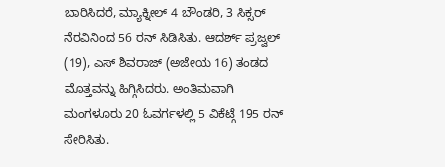ಬಾರಿಸಿದರೆ, ಮ್ಯಾಕ್ನೀಲ್ 4 ಬೌಂಡರಿ, 3 ಸಿಕ್ಸರ್ ನೆರವಿನಿಂದ 56 ರನ್ ಸಿಡಿಸಿತು. ಆದರ್ಶ್ ಪ್ರಜ್ವಲ್ (19), ಎಸ್ ಶಿವರಾಜ್ (ಅಜೇಯ 16) ತಂಡದ ಮೊತ್ತವನ್ನು ಹಿಗ್ಗಿಸಿದರು. ಅಂತಿಮವಾಗಿ ಮಂಗಳೂರು 20 ಓವರ್ಗಳಲ್ಲಿ 5 ವಿಕೆಟ್ಗೆ 195 ರನ್ ಸೇರಿಸಿತು.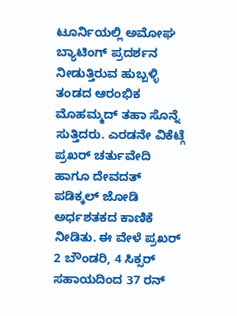ಟೂರ್ನಿಯಲ್ಲಿ ಅಮೋಘ ಬ್ಯಾಟಿಂಗ್ ಪ್ರದರ್ಶನ ನೀಡುತ್ತಿರುವ ಹುಬ್ಬಳ್ಳಿ ತಂಡದ ಆರಂಭಿಕ ಮೊಹಮ್ಮದ್ ತಹಾ ಸೊನ್ನೆ ಸುತ್ತಿದರು. ಎರಡನೇ ವಿಕೆಟ್ಗೆ ಪ್ರಖರ್ ಚರ್ತುವೇದಿ ಹಾಗೂ ದೇವದತ್ ಪಡಿಕ್ಕಲ್ ಜೋಡಿ ಅರ್ಧಶತಕದ ಕಾಣಿಕೆ ನೀಡಿತು. ಈ ವೇಳೆ ಪ್ರಖರ್ 2 ಬೌಂಡರಿ, 4 ಸಿಕ್ಸರ್ ಸಹಾಯದಿಂದ 37 ರನ್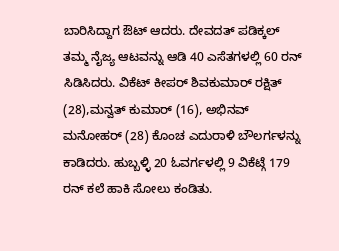ಬಾರಿಸಿದ್ದಾಗ ಔಟ್ ಆದರು. ದೇವದತ್ ಪಡಿಕ್ಕಲ್ ತಮ್ಮ ನೈಜ್ಯ ಆಟವನ್ನು ಆಡಿ 40 ಎಸೆತಗಳಲ್ಲಿ 60 ರನ್ ಸಿಡಿಸಿದರು. ವಿಕೆಟ್ ಕೀಪರ್ ಶಿವಕುಮಾರ್ ರಕ್ಷಿತ್ (28),ಮನ್ವತ್ ಕುಮಾರ್ (16), ಅಭಿನವ್ ಮನೋಹರ್ (28) ಕೊಂಚ ಎದುರಾಳಿ ಬೌಲರ್ಗಳನ್ನು ಕಾಡಿದರು. ಹುಬ್ಬಳ್ಳಿ 20 ಓವರ್ಗಳಲ್ಲಿ 9 ವಿಕೆಟ್ಗೆ 179 ರನ್ ಕಲೆ ಹಾಕಿ ಸೋಲು ಕಂಡಿತು.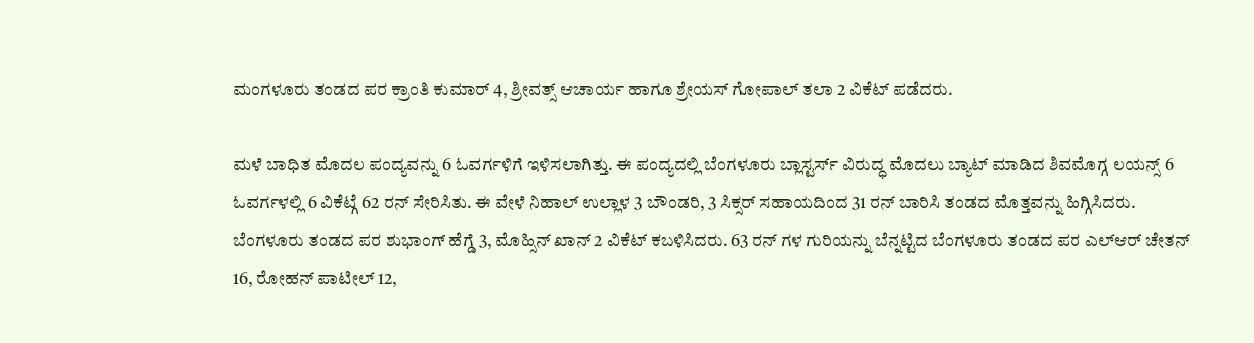ಮಂಗಳೂರು ತಂಡದ ಪರ ಕ್ರಾಂತಿ ಕುಮಾರ್ 4, ಶ್ರೀವತ್ಸ್ ಆಚಾರ್ಯ ಹಾಗೂ ಶ್ರೇಯಸ್ ಗೋಪಾಲ್ ತಲಾ 2 ವಿಕೆಟ್ ಪಡೆದರು.

ಮಳೆ ಬಾಧಿತ ಮೊದಲ ಪಂದ್ಯವನ್ನು 6 ಓವರ್ಗಳಿಗೆ ಇಳಿಸಲಾಗಿತ್ತು. ಈ ಪಂದ್ಯದಲ್ಲಿ ಬೆಂಗಳೂರು ಬ್ಲಾಸ್ಟರ್ಸ್ ವಿರುದ್ಧ ಮೊದಲು ಬ್ಯಾಟ್ ಮಾಡಿದ ಶಿವಮೊಗ್ಗ ಲಯನ್ಸ್ 6 ಓವರ್ಗಳಲ್ಲಿ 6 ವಿಕೆಟ್ಗೆ 62 ರನ್ ಸೇರಿಸಿತು. ಈ ವೇಳೆ ನಿಹಾಲ್ ಉಲ್ಲಾಳ 3 ಬೌಂಡರಿ, 3 ಸಿಕ್ಸರ್ ಸಹಾಯದಿಂದ 31 ರನ್ ಬಾರಿಸಿ ತಂಡದ ಮೊತ್ತವನ್ನು ಹಿಗ್ಗಿಸಿದರು. ಬೆಂಗಳೂರು ತಂಡದ ಪರ ಶುಭಾಂಗ್ ಹೆಗ್ಡೆ 3, ಮೊಹ್ಸಿನ್ ಖಾನ್ 2 ವಿಕೆಟ್ ಕಬಳಿಸಿದರು. 63 ರನ್ ಗಳ ಗುರಿಯನ್ನು ಬೆನ್ನಟ್ಟಿದ ಬೆಂಗಳೂರು ತಂಡದ ಪರ ಎಲ್ಆರ್ ಚೇತನ್ 16, ರೋಹನ್ ಪಾಟೀಲ್ 12,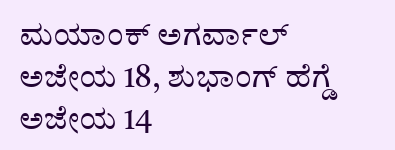ಮಯಾಂಕ್ ಅಗರ್ವಾಲ್ ಅಜೇಯ 18, ಶುಭಾಂಗ್ ಹೆಗ್ಡೆ ಅಜೇಯ 14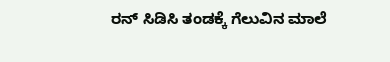ರನ್ ಸಿಡಿಸಿ ತಂಡಕ್ಕೆ ಗೆಲುವಿನ ಮಾಲೆ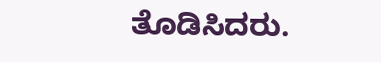ತೊಡಿಸಿದರು.